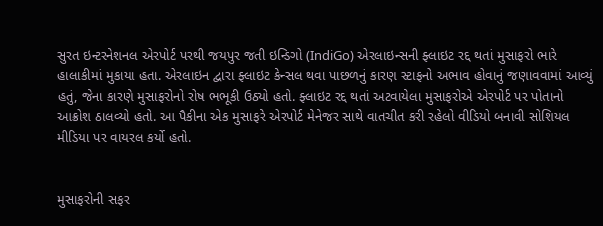સુરત ઇન્ટરનેશનલ એરપોર્ટ પરથી જયપુર જતી ઇન્ડિગો (IndiGo) એરલાઇન્સની ફ્લાઇટ રદ્દ થતાં મુસાફરો ભારે હાલાકીમાં મુકાયા હતા. એરલાઇન દ્વારા ફ્લાઇટ કેન્સલ થવા પાછળનું કારણ સ્ટાફનો અભાવ હોવાનું જણાવવામાં આવ્યું હતું, જેના કારણે મુસાફરોનો રોષ ભભૂકી ઉઠ્યો હતો. ફ્લાઇટ રદ્દ થતાં અટવાયેલા મુસાફરોએ એરપોર્ટ પર પોતાનો આક્રોશ ઠાલવ્યો હતો. આ પૈકીના એક મુસાફરે એરપોર્ટ મેનેજર સાથે વાતચીત કરી રહેલો વીડિયો બનાવી સોશિયલ મીડિયા પર વાયરલ કર્યો હતો.


મુસાફરોની સફર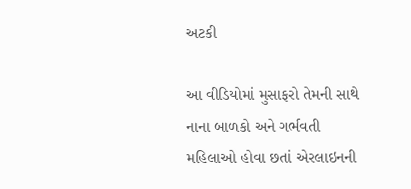અટકી

આ વીડિયોમાં મુસાફરો તેમની સાથે નાના બાળકો અને ગર્ભવતી મહિલાઓ હોવા છતાં એરલાઇનની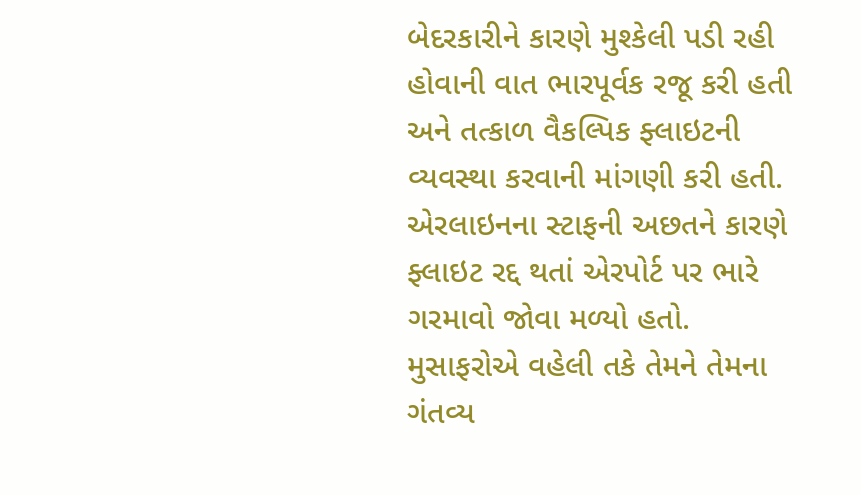બેદરકારીને કારણે મુશ્કેલી પડી રહી હોવાની વાત ભારપૂર્વક રજૂ કરી હતી અને તત્કાળ વૈકલ્પિક ફ્લાઇટની વ્યવસ્થા કરવાની માંગણી કરી હતી. એરલાઇનના સ્ટાફની અછતને કારણે ફ્લાઇટ રદ્દ થતાં એરપોર્ટ પર ભારે ગરમાવો જોવા મળ્યો હતો. મુસાફરોએ વહેલી તકે તેમને તેમના ગંતવ્ય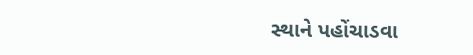સ્થાને પહોંચાડવા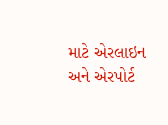માટે એરલાઇન અને એરપોર્ટ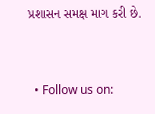પ્રશાસન સમક્ષ માગ કરી છે.


  • Follow us on: